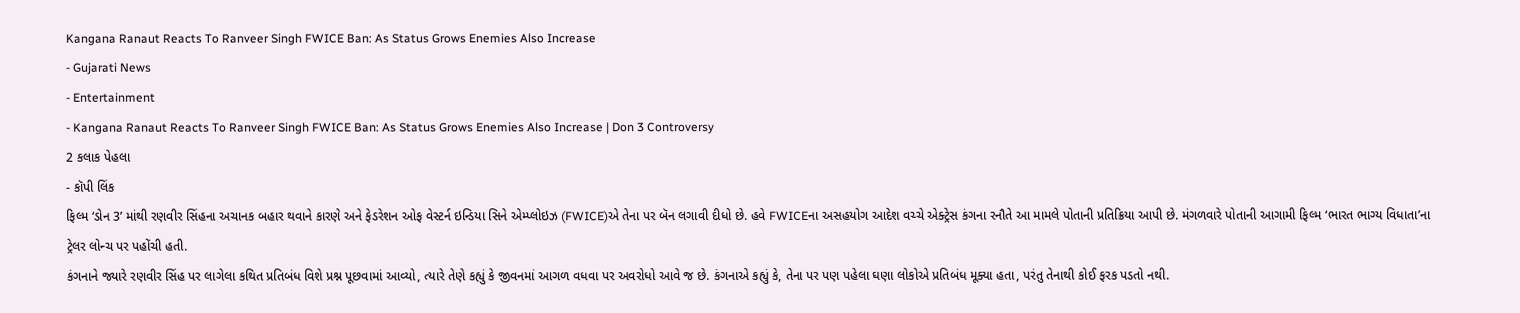Kangana Ranaut Reacts To Ranveer Singh FWICE Ban: As Status Grows Enemies Also Increase
- Gujarati News
- Entertainment
- Kangana Ranaut Reacts To Ranveer Singh FWICE Ban: As Status Grows Enemies Also Increase | Don 3 Controversy
2 કલાક પેહલા
- કૉપી લિંક
ફિલ્મ ‘ડોન 3’ માંથી રણવીર સિંહના અચાનક બહાર થવાને કારણે અને ફેડરેશન ઓફ વેસ્ટર્ન ઇન્ડિયા સિને એમ્પ્લોઇઝ (FWICE)એ તેના પર બૅન લગાવી દીધો છે. હવે FWICEના અસહયોગ આદેશ વચ્ચે એક્ટ્રેસ કંગના રનૌતે આ મામલે પોતાની પ્રતિક્રિયા આપી છે. મંગળવારે પોતાની આગામી ફિલ્મ ‘ભારત ભાગ્ય વિધાતા’ના ટ્રેલર લોન્ચ પર પહોંચી હતી.
કંગનાને જ્યારે રણવીર સિંહ પર લાગેલા કથિત પ્રતિબંધ વિશે પ્રશ્ન પૂછવામાં આવ્યો, ત્યારે તેણે કહ્યું કે જીવનમાં આગળ વધવા પર અવરોધો આવે જ છે. કંગનાએ કહ્યું કે, તેના પર પણ પહેલા ઘણા લોકોએ પ્રતિબંધ મૂક્યા હતા, પરંતુ તેનાથી કોઈ ફરક પડતો નથી.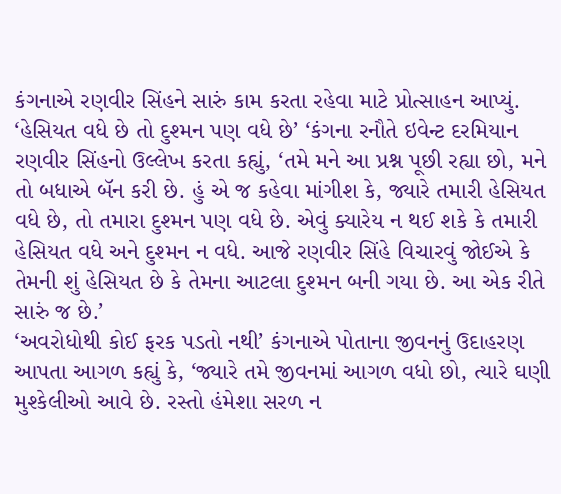કંગનાએ રણવીર સિંહને સારું કામ કરતા રહેવા માટે પ્રોત્સાહન આપ્યું.
‘હેસિયત વધે છે તો દુશ્મન પણ વધે છે’ ‘કંગના રનૌતે ઇવેન્ટ દરમિયાન રણવીર સિંહનો ઉલ્લેખ કરતા કહ્યું, ‘તમે મને આ પ્રશ્ન પૂછી રહ્યા છો, મને તો બધાએ બૅન કરી છે. હું એ જ કહેવા માંગીશ કે, જ્યારે તમારી હેસિયત વધે છે, તો તમારા દુશ્મન પણ વધે છે. એવું ક્યારેય ન થઈ શકે કે તમારી હેસિયત વધે અને દુશ્મન ન વધે. આજે રણવીર સિંહે વિચારવું જોઈએ કે તેમની શું હેસિયત છે કે તેમના આટલા દુશ્મન બની ગયા છે. આ એક રીતે સારું જ છે.’
‘અવરોધોથી કોઈ ફરક પડતો નથી’ કંગનાએ પોતાના જીવનનું ઉદાહરણ આપતા આગળ કહ્યું કે, ‘જ્યારે તમે જીવનમાં આગળ વધો છો, ત્યારે ઘણી મુશ્કેલીઓ આવે છે. રસ્તો હંમેશા સરળ ન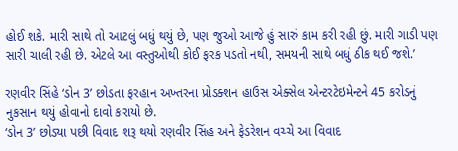હોઈ શકે. મારી સાથે તો આટલું બધું થયું છે, પણ જુઓ આજે હું સારું કામ કરી રહી છું. મારી ગાડી પણ સારી ચાલી રહી છે. એટલે આ વસ્તુઓથી કોઈ ફરક પડતો નથી, સમયની સાથે બધું ઠીક થઈ જશે.’

રણવીર સિંહે ‘ડોન 3’ છોડતા ફરહાન અખ્તરના પ્રોડક્શન હાઉસ એક્સેલ એન્ટરટેઇમેન્ટને 45 કરોડનું નુકસાન થયું હોવાનો દાવો કરાયો છે.
‘ડોન 3’ છોડ્યા પછી વિવાદ શરૂ થયો રણવીર સિંહ અને ફેડરેશન વચ્ચે આ વિવાદ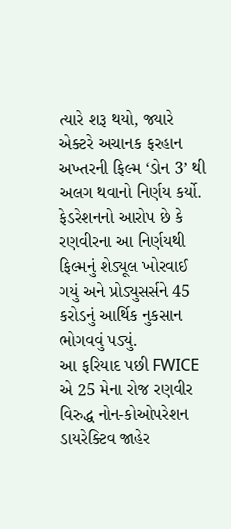ત્યારે શરૂ થયો, જ્યારે એક્ટરે અચાનક ફરહાન અખ્તરની ફિલ્મ ‘ડોન 3’ થી અલગ થવાનો નિર્ણય કર્યો. ફેડરેશનનો આરોપ છે કે રણવીરના આ નિર્ણયથી ફિલ્મનું શેડ્યૂલ ખોરવાઈ ગયું અને પ્રોડ્યુસર્સને 45 કરોડનું આર્થિક નુકસાન ભોગવવું પડ્યું.
આ ફરિયાદ પછી FWICE એ 25 મેના રોજ રણવીર વિરુદ્ધ નોન-કોઓપરેશન ડાયરેક્ટિવ જાહેર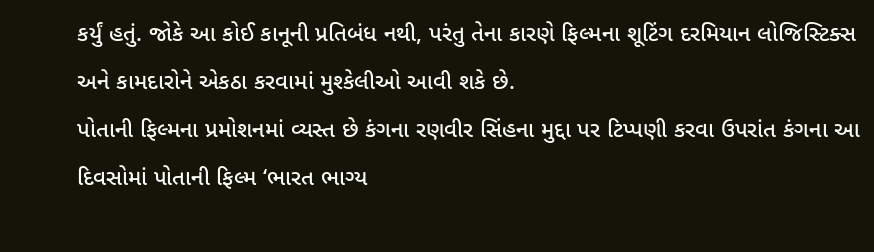કર્યું હતું. જોકે આ કોઈ કાનૂની પ્રતિબંધ નથી, પરંતુ તેના કારણે ફિલ્મના શૂટિંગ દરમિયાન લોજિસ્ટિક્સ અને કામદારોને એકઠા કરવામાં મુશ્કેલીઓ આવી શકે છે.
પોતાની ફિલ્મના પ્રમોશનમાં વ્યસ્ત છે કંગના રણવીર સિંહના મુદ્દા પર ટિપ્પણી કરવા ઉપરાંત કંગના આ દિવસોમાં પોતાની ફિલ્મ ‘ભારત ભાગ્ય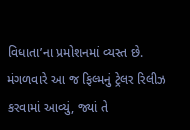વિધાતા’ના પ્રમોશનમાં વ્યસ્ત છે. મંગળવારે આ જ ફિલ્મનું ટ્રેલર રિલીઝ કરવામાં આવ્યું, જ્યાં તે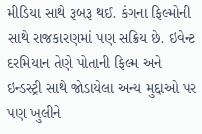મીડિયા સાથે રૂબરૂ થઈ. કંગના ફિલ્મોની સાથે રાજકારણમાં પણ સક્રિય છે. ઇવેન્ટ દરમિયાન તેણે પોતાની ફિલ્મ અને ઇન્ડસ્ટ્રી સાથે જોડાયેલા અન્ય મુદ્દાઓ પર પણ ખુલીને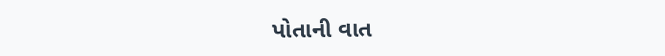પોતાની વાત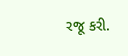રજૂ કરી.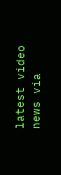latest video
news via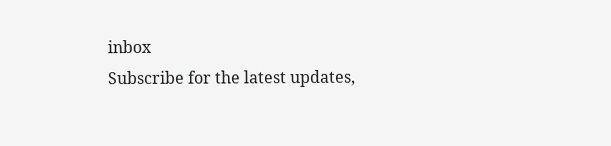inbox
Subscribe for the latest updates,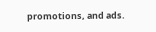promotions, and ads.